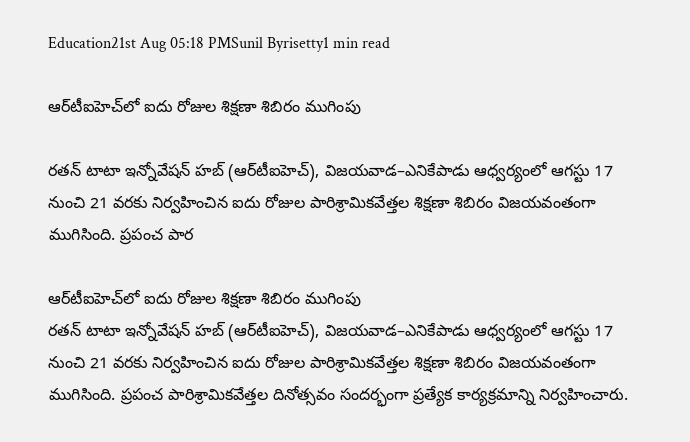Education21st Aug 05:18 PMSunil Byrisetty1 min read

ఆర్‌టీఐహెచ్‌లో ఐదు రోజుల శిక్షణా శిబిరం ముగింపు

రతన్ టాటా ఇన్నోవేషన్ హబ్ (ఆర్‌టీఐహెచ్), విజయవాడ–ఎనికేపాడు ఆధ్వర్యంలో ఆగస్టు 17 నుంచి 21 వరకు నిర్వహించిన ఐదు రోజుల పారిశ్రామికవేత్తల శిక్షణా శిబిరం విజయవంతంగా ముగిసింది. ప్రపంచ పార

ఆర్‌టీఐహెచ్‌లో ఐదు రోజుల శిక్షణా శిబిరం ముగింపు
రతన్ టాటా ఇన్నోవేషన్ హబ్ (ఆర్‌టీఐహెచ్), విజయవాడ–ఎనికేపాడు ఆధ్వర్యంలో ఆగస్టు 17 నుంచి 21 వరకు నిర్వహించిన ఐదు రోజుల పారిశ్రామికవేత్తల శిక్షణా శిబిరం విజయవంతంగా ముగిసింది. ప్రపంచ పారిశ్రామికవేత్తల దినోత్సవం సందర్భంగా ప్రత్యేక కార్యక్రమాన్ని నిర్వహించారు.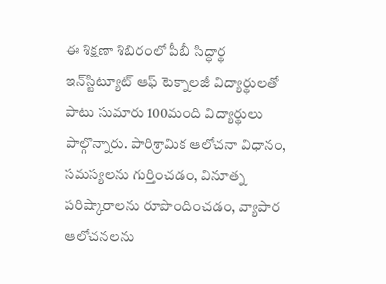ఈ శిక్షణా శిబిరంలో పీబీ సిద్ధార్థ ఇన్‌స్టిట్యూట్ ఆఫ్ టెక్నాలజీ విద్యార్థులతో పాటు సుమారు 100మంది విద్యార్థులు పాల్గొన్నారు. పారిశ్రామిక ఆలోచనా విధానం, సమస్యలను గుర్తించడం, వినూత్న పరిష్కారాలను రూపొందించడం, వ్యాపార ఆలోచనలను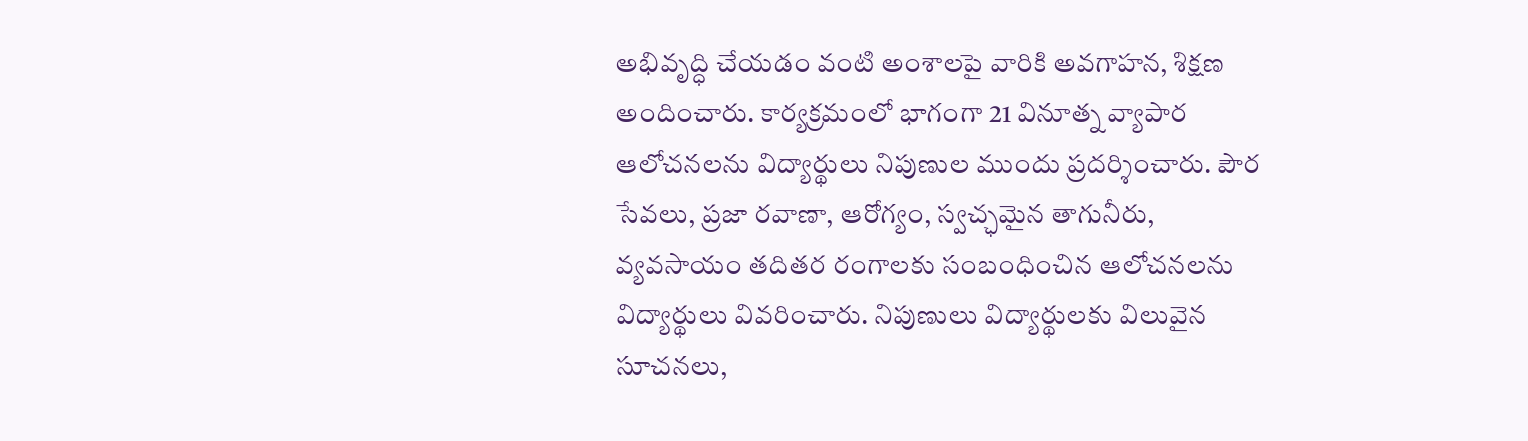అభివృద్ధి చేయడం వంటి అంశాలపై వారికి అవగాహన, శిక్షణ అందించారు. కార్యక్రమంలో భాగంగా 21 వినూత్న వ్యాపార ఆలోచనలను విద్యార్థులు నిపుణుల ముందు ప్రదర్శించారు. పౌర సేవలు, ప్రజా రవాణా, ఆరోగ్యం, స్వచ్ఛమైన తాగునీరు, వ్యవసాయం తదితర రంగాలకు సంబంధించిన ఆలోచనలను విద్యార్థులు వివరించారు. నిపుణులు విద్యార్థులకు విలువైన సూచనలు,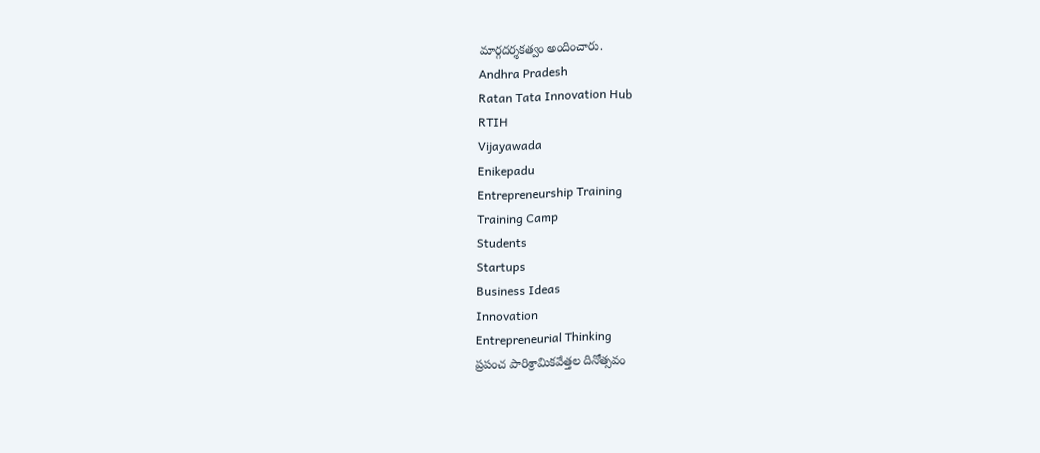మార్గదర్శకత్వం అందించారు.
Andhra Pradesh
Ratan Tata Innovation Hub
RTIH
Vijayawada
Enikepadu
Entrepreneurship Training
Training Camp
Students
Startups
Business Ideas
Innovation
Entrepreneurial Thinking
ప్రపంచ పారిశ్రామికవేత్తల దినోత్సవం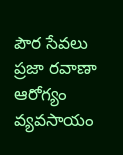పౌర సేవలు
ప్రజా రవాణా
ఆరోగ్యం
వ్యవసాయం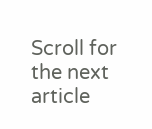Scroll for the next article